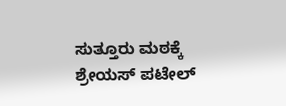ಸುತ್ತೂರು ಮಠಕ್ಕೆ ಶ್ರೇಯಸ್ ಪಟೇಲ್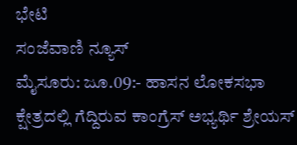ಭೇಟಿ
ಸಂಜೆವಾಣಿ ನ್ಯೂಸ್
ಮೈಸೂರು: ಜೂ.09:- ಹಾಸನ ಲೋಕಸಭಾ ಕ್ಷೇತ್ರದಲ್ಲಿ ಗೆದ್ದಿರುವ ಕಾಂಗ್ರೆಸ್ ಅಭ್ಯರ್ಥಿ ಶ್ರೇಯಸ್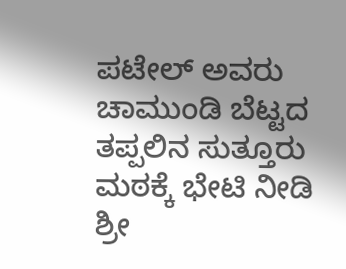ಪಟೇಲ್ ಅವರು ಚಾಮುಂಡಿ ಬೆಟ್ಟದ ತಪ್ಪಲಿನ ಸುತ್ತೂರು ಮಠಕ್ಕೆ ಭೇಟಿ ನೀಡಿ ಶ್ರೀ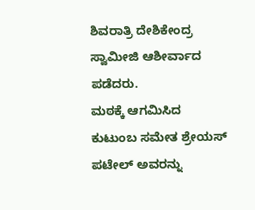ಶಿವರಾತ್ರಿ ದೇಶಿಕೇಂದ್ರ ಸ್ವಾಮೀಜಿ ಆಶೀರ್ವಾದ ಪಡೆದರು.
ಮಠಕ್ಕೆ ಆಗಮಿಸಿದ ಕುಟುಂಬ ಸಮೇತ ಶ್ರೇಯಸ್ ಪಟೇಲ್ ಅವರನ್ನು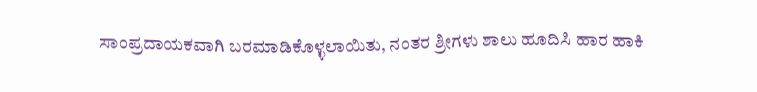ಸಾಂಪ್ರದಾಯಕವಾಗಿ ಬರಮಾಡಿಕೊಳ್ಳಲಾಯಿತು, ನಂತರ ಶ್ರೀಗಳು ಶಾಲು ಹೂದಿಸಿ ಹಾರ ಹಾಕಿ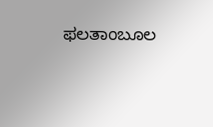ಫಲತಾಂಬೂಲ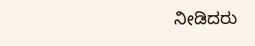ನೀಡಿದರು